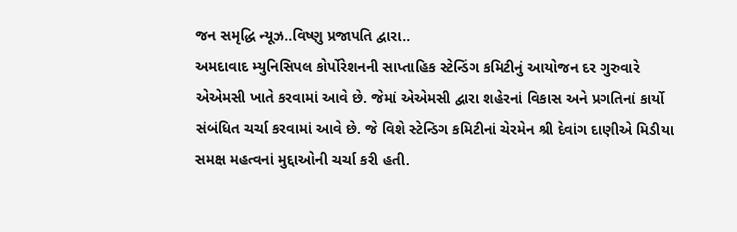જન સમૃદ્ધિ ન્યૂઝ..વિષ્ણુ પ્રજાપતિ દ્વારા..
અમદાવાદ મ્યુનિસિપલ કોર્પોરેશનની સાપ્તાહિક સ્ટેન્ડિંગ કમિટીનું આયોજન દર ગુરુવારે એએમસી ખાતે કરવામાં આવે છે. જેમાં એએમસી દ્વારા શહેરનાં વિકાસ અને પ્રગતિનાં કાર્યો સંબંધિત ચર્ચા કરવામાં આવે છે. જે વિશે સ્ટેન્ડિગ કમિટીનાં ચેરમેન શ્રી દેવાંગ દાણીએ મિડીયા સમક્ષ મહત્વનાં મુદ્દાઓની ચર્ચા કરી હતી.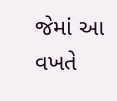જેમાં આ વખતે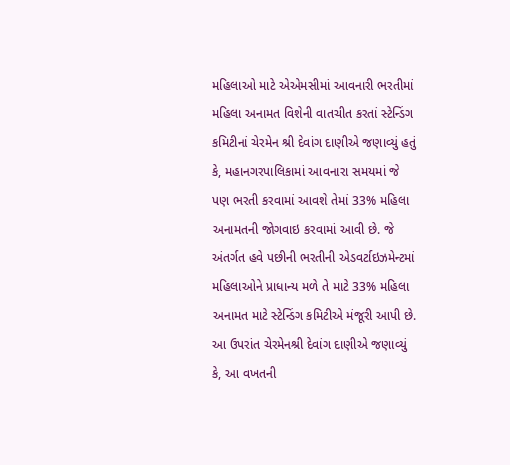મહિલાઓ માટે એએમસીમાં આવનારી ભરતીમાં મહિલા અનામત વિશેની વાતચીત કરતાં સ્ટેન્ડિંગ કમિટીનાં ચેરમેન શ્રી દેવાંગ દાણીએ જણાવ્યું હતું કે, મહાનગરપાલિકામાં આવનારા સમયમાં જે પણ ભરતી કરવામાં આવશે તેમાં 33% મહિલા અનામતની જોગવાઇ કરવામાં આવી છે. જે અંતર્ગત હવે પછીની ભરતીની એડવર્ટાઇઝમેન્ટમાં મહિલાઓને પ્રાધાન્ય મળે તે માટે 33% મહિલા અનામત માટે સ્ટેન્ડિંગ કમિટીએ મંજૂરી આપી છે.
આ ઉપરાંત ચેરમેનશ્રી દેવાંગ દાણીએ જણાવ્યું કે, આ વખતની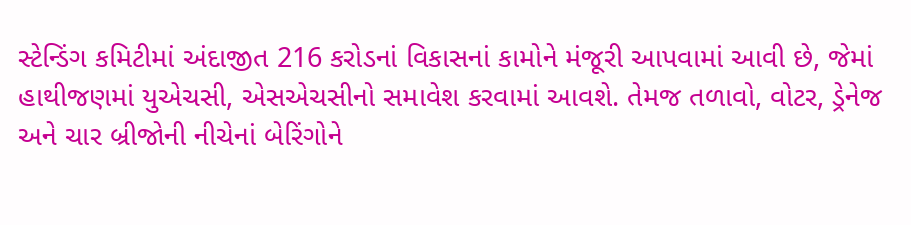સ્ટેન્ડિંગ કમિટીમાં અંદાજીત 216 કરોડનાં વિકાસનાં કામોને મંજૂરી આપવામાં આવી છે, જેમાં હાથીજણમાં યુએચસી, એસએચસીનો સમાવેશ કરવામાં આવશે. તેમજ તળાવો, વોટર, ડ્રેનેજ અને ચાર બ્રીજોની નીચેનાં બેરિંગોને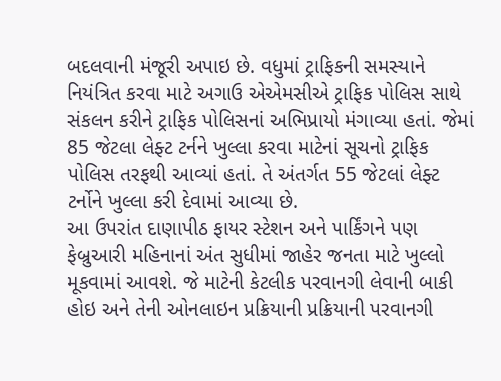બદલવાની મંજૂરી અપાઇ છે. વધુમાં ટ્રાફિકની સમસ્યાને નિયંત્રિત કરવા માટે અગાઉ એએમસીએ ટ્રાફિક પોલિસ સાથે સંકલન કરીને ટ્રાફિક પોલિસનાં અભિપ્રાયો મંગાવ્યા હતાં. જેમાં 85 જેટલા લેફ્ટ ટર્નને ખુલ્લા કરવા માટેનાં સૂચનો ટ્રાફિક પોલિસ તરફથી આવ્યાં હતાં. તે અંતર્ગત 55 જેટલાં લેફ્ટ ટર્નોને ખુલ્લા કરી દેવામાં આવ્યા છે.
આ ઉપરાંત દાણાપીઠ ફાયર સ્ટેશન અને પાર્કિંગને પણ ફેબ્રુઆરી મહિનાનાં અંત સુધીમાં જાહેર જનતા માટે ખુલ્લો મૂકવામાં આવશે. જે માટેની કેટલીક પરવાનગી લેવાની બાકી હોઇ અને તેની ઓનલાઇન પ્રક્રિયાની પ્રક્રિયાની પરવાનગી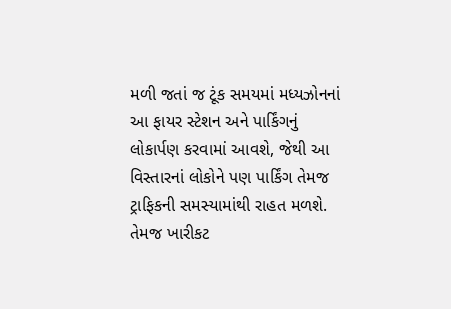મળી જતાં જ ટૂંક સમયમાં મધ્યઝોનનાં આ ફાયર સ્ટેશન અને પાર્કિંગનું લોકાર્પણ કરવામાં આવશે, જેથી આ વિસ્તારનાં લોકોને પણ પાર્કિંગ તેમજ ટ્રાફિકની સમસ્યામાંથી રાહત મળશે. તેમજ ખારીકટ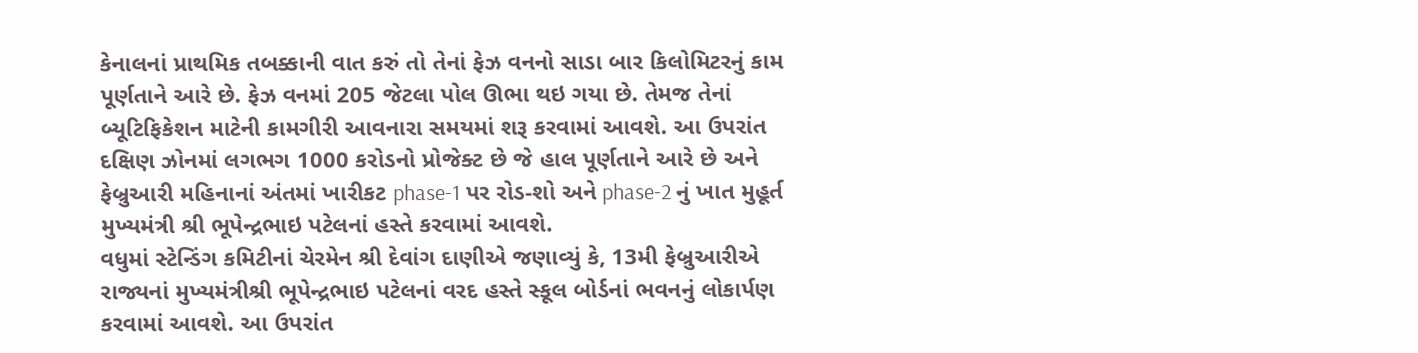કેનાલનાં પ્રાથમિક તબક્કાની વાત કરું તો તેનાં ફેઝ વનનો સાડા બાર કિલોમિટરનું કામ પૂર્ણતાને આરે છે. ફેઝ વનમાં 205 જેટલા પોલ ઊભા થઇ ગયા છે. તેમજ તેનાં બ્યૂટિફિકેશન માટેની કામગીરી આવનારા સમયમાં શરૂ કરવામાં આવશે. આ ઉપરાંત દક્ષિણ ઝોનમાં લગભગ 1000 કરોડનો પ્રોજેક્ટ છે જે હાલ પૂર્ણતાને આરે છે અને ફેબ્રુઆરી મહિનાનાં અંતમાં ખારીકટ phase-1 પર રોડ-શો અને phase-2 નું ખાત મુહૂર્ત મુખ્યમંત્રી શ્રી ભૂપેન્દ્રભાઇ પટેલનાં હસ્તે કરવામાં આવશે.
વધુમાં સ્ટેન્ડિંગ કમિટીનાં ચેરમેન શ્રી દેવાંગ દાણીએ જણાવ્યું કે, 13મી ફેબ્રુઆરીએ રાજ્યનાં મુખ્યમંત્રીશ્રી ભૂપેન્દ્રભાઇ પટેલનાં વરદ હસ્તે સ્કૂલ બોર્ડનાં ભવનનું લોકાર્પણ કરવામાં આવશે. આ ઉપરાંત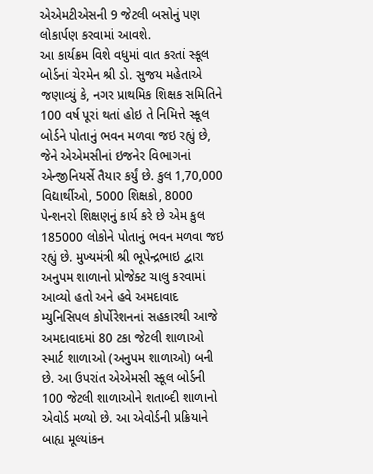એએમટીએસની 9 જેટલી બસોનું પણ લોકાર્પણ કરવામાં આવશે.
આ કાર્યક્રમ વિશે વધુમાં વાત કરતાં સ્કૂલ બોર્ડનાં ચેરમેન શ્રી ડો. સુજય મહેતાએ જણાવ્યું કે, નગર પ્રાથમિક શિક્ષક સમિતિને 100 વર્ષ પૂરાં થતાં હોઇ તે નિમિત્તે સ્કૂલ બોર્ડને પોતાનું ભવન મળવા જઇ રહ્યું છે, જેને એએમસીનાં ઇજનેર વિભાગનાં એન્જીનિયર્સે તૈયાર કર્યું છે. કુલ 1,70,000 વિદ્યાર્થીઓ, 5000 શિક્ષકો, 8000 પેન્શનરો શિક્ષણનું કાર્ય કરે છે એમ કુલ 185000 લોકોને પોતાનું ભવન મળવા જઇ રહ્યું છે. મુખ્યમંત્રી શ્રી ભૂપેન્દ્રભાઇ દ્વારા અનુપમ શાળાનો પ્રોજેક્ટ ચાલુ કરવામાં આવ્યો હતો અને હવે અમદાવાદ મ્યુનિસિપલ કોર્પોરેશનનાં સહકારથી આજે અમદાવાદમાં 80 ટકા જેટલી શાળાઓ સ્માર્ટ શાળાઓ (અનુપમ શાળાઓ) બની છે. આ ઉપરાંત એએમસી સ્કૂલ બોર્ડની 100 જેટલી શાળાઓને શતાબ્દી શાળાનો એવોર્ડ મળ્યો છે. આ એવોર્ડની પ્રક્રિયાને બાહ્ય મૂલ્યાંકન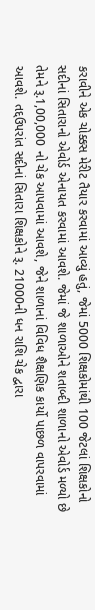કરાવીને એક ચોક્કસ મેરીટ તૈયાર કરવામાં આવ્યું હતું, જેમાં 5000 શિક્ષકોમાંથી 100 જેટલાં શિક્ષકોનો સદીનાં સિતારાનો એવોર્ડ એનાયત કરવામાં આવશે. જેમાં જે શાળાઓને શતાબ્દી શાળાનો એવોર્ડ મળ્યો છે તેમને રૂ.1,00,000 નો ચેક આપવામાં આવશે, જેને શાળાનાં વિવિધ શૈક્ષણિક કાર્યો પાછળ વાપરવામાં આવશે. તદ્દઉપરાંત સદીનાં સિતારા શિક્ષકોને રૂ. 21000ની ધન રાશિ ચેક દ્વારા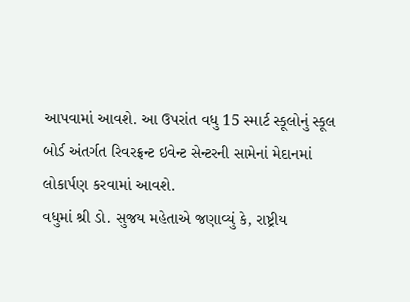આપવામાં આવશે. આ ઉપરાંત વધુ 15 સ્માર્ટ સ્કૂલોનું સ્કૂલ બોર્ડ અંતર્ગત રિવરફ્રન્ટ ઇવેન્ટ સેન્ટરની સામેનાં મેદાનમાં લોકાર્પણ કરવામાં આવશે.
વધુમાં શ્રી ડો. સુજય મહેતાએ જણાવ્યું કે, રાષ્ટ્રીય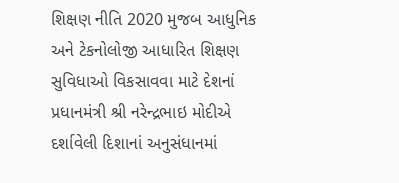શિક્ષણ નીતિ 2020 મુજબ આધુનિક અને ટેકનોલોજી આધારિત શિક્ષણ સુવિધાઓ વિકસાવવા માટે દેશનાં પ્રધાનમંત્રી શ્રી નરેન્દ્રભાઇ મોદીએ દર્શાવેલી દિશાનાં અનુસંધાનમાં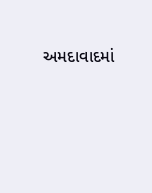અમદાવાદમાં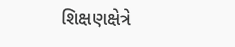શિક્ષણક્ષેત્રે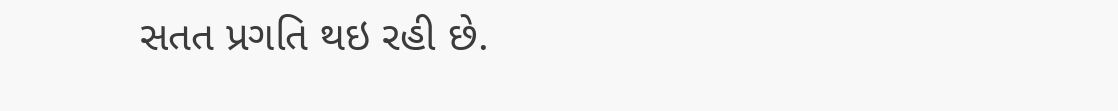સતત પ્રગતિ થઇ રહી છે.